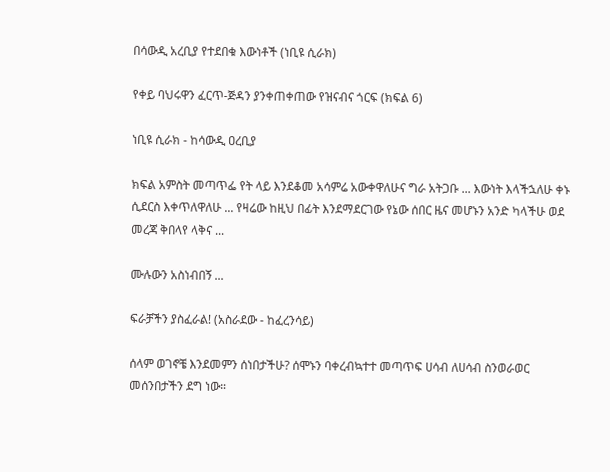በሳውዲ አረቢያ የተደበቁ እውነቶች (ነቢዩ ሲራክ)

የቀይ ባህሩዋን ፈርጥ-ጅዳን ያንቀጠቀጠው የዝናብና ጎርፍ (ክፍል 6)

ነቢዩ ሲራክ - ከሳውዲ ዐረቢያ

ክፍል አምስት መጣጥፌ የት ላይ እንደቆመ አሳምሬ አውቀዋለሁና ግራ አትጋቡ ... እውነት እላችኋለሁ ቀኑ ሲደርስ እቀጥለዋለሁ ... የዛሬው ከዚህ በፊት እንደማደርገው የኔው ሰበር ዜና መሆኑን አንድ ካላችሁ ወደ መረጃ ቅበላየ ላቅና ...

ሙሉውን አስነብበኝ ...

ፍራቻችን ያስፈራል! (አስራደው - ከፈረንሳይ)

ሰላም ወገኖቼ እንደመምን ሰነበታችሁ? ሰሞኑን ባቀረብኳተተ መጣጥፍ ሀሳብ ለሀሳብ ስንወራወር መሰንበታችን ደግ ነው።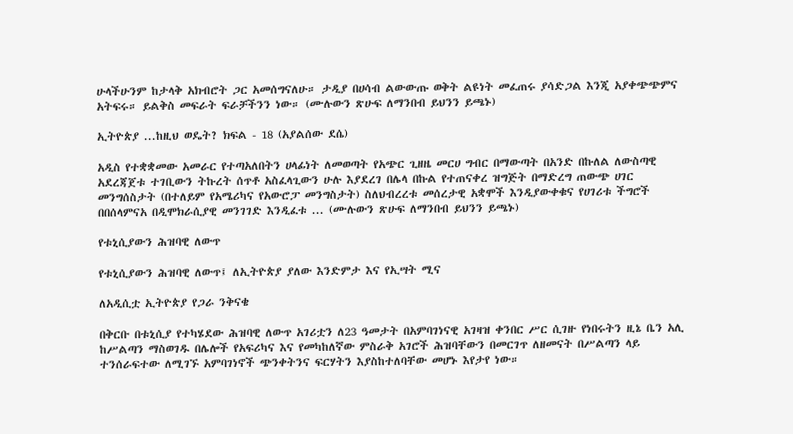ሁላችሁንም ከታላቅ አክብሮት ጋር አመሰግናለሁ። ታዲያ በሀሳብ ልውውጡ ወቅት ልዩነት መፈጠሩ ያሳድጋል እንጂ አያቀጭጭምና አትፍሩ። ይልቅስ መፍራት ፍራቻችንን ነው። (ሙሉውን ጽሁፍ ለማንበብ ይህንን ይጫኑ)

ኢትዮጵያ ...ከዚህ ወዴት? ክፍል - 18 (አያልሰው ደሴ)

አዲስ የተቋቋመው አመራር የተጣአለበትን ሀላፊነት ለመወጣት የአጭር ጊዘዜ መርሀ ግብር በማውጣት በአንድ በኩለል ለውስጣዊ አደረጃጀቱ ተገቢውን ትኩረት ሰጥቶ አስፈላጊውን ሁሉ እያደረገ በሌላ በኩል የተጠናቀረ ዝግጅት በማድረግ ጠውጭ ሀገር መንግሰስታት (በተለይም የአሜሪካና የአውሮፓ መንግስታት) ስለህብረረቱ መሰረታዊ አቋሞች እንዲያውቀቁና የሀገሪቱ ችግሮች በበሰላምናአ በዲሞክራሲያዊ መንገገድ እንዲፈቱ ... (ሙሉውን ጽሁፍ ለማንበብ ይህንን ይጫኑ)

የቱኒሲያውን ሕዝባዊ ለውጥ

የቱኒሲያውን ሕዝባዊ ለውጥ፤ ለኢትዮጵያ ያለው እንድምታ እና የኢሣት ሚና

ለአዲሲቷ ኢትዮጵያ የጋራ ንቅናቄ

በቅርቡ በቱኒሲያ የተካሄደው ሕዝባዊ ለውጥ አገሪቷን ለ23 ዓመታት በአምባገነናዊ አገዛዝ ቀንበር ሥር ሲገዙ የነበሩትን ዚኔ ቤን አሊ ከሥልጣን ማስወገዱ በሌሎች የአፍሪካና እና የመካከለኛው ምስራቅ አገሮች ሕዝባቸውን በመርገጥ ለዘመናት በሥልጣን ላይ ተንሰራፍተው ለሚገኙ አምባገነኖች ጭንቀትንና ፍርሃትን እያስከተለባቸው መሆኑ እየታየ ነው።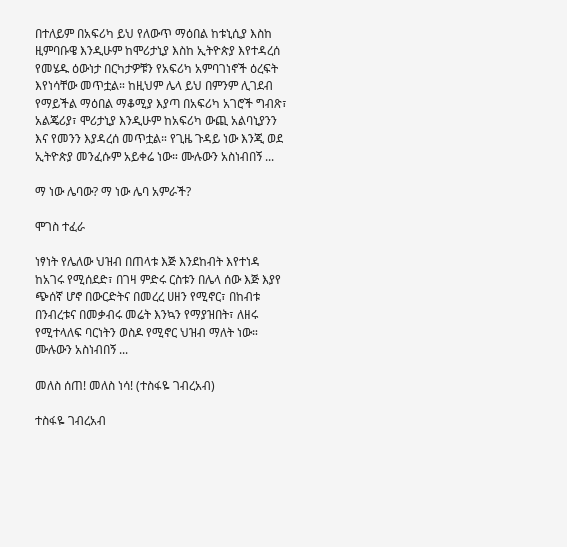በተለይም በአፍሪካ ይህ የለውጥ ማዕበል ከቱኒሲያ እስከ ዚምባቡዌ እንዲሁም ከሞሪታኒያ እስከ ኢትዮጵያ እየተዳረሰ የመሄዱ ዕውነታ በርካታዎቹን የአፍሪካ አምባገነኖች ዕረፍት እየነሳቸው መጥቷል። ከዚህም ሌላ ይህ በምንም ሊገደብ የማይችል ማዕበል ማቆሚያ እያጣ በአፍሪካ አገሮች ግብጽ፣ አልጄሪያ፣ ሞሪታኒያ እንዲሁም ከአፍሪካ ውጪ አልባኒያንን እና የመንን እያዳረሰ መጥቷል። የጊዜ ጉዳይ ነው እንጂ ወደ ኢትዮጵያ መንፈሱም አይቀሬ ነው። ሙሉውን አስነብበኝ ...

ማ ነው ሌባው? ማ ነው ሌባ አምራች?

ሞገስ ተፈራ

ነፃነት የሌለው ህዝብ በጠላቱ እጅ እንደከብት እየተነዳ ከአገሩ የሚሰደድ፣ በገዛ ምድሩ ርስቱን በሌላ ሰው እጅ እያየ ጭሰኛ ሆኖ በውርድትና በመረረ ሀዘን የሚኖር፣ በከብቱ በንብረቱና በመቃብሩ መሬት እንኳን የማያዝበት፣ ለዘሩ የሚተላለፍ ባርነትን ወስዶ የሚኖር ህዝብ ማለት ነው። ሙሉውን አስነብበኝ ...

መለስ ሰጠ! መለስ ነሳ! (ተስፋዬ ገብረአብ)

ተስፋዬ ገብረአብ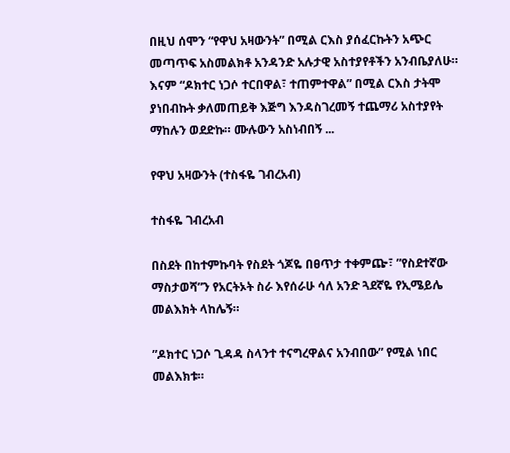በዚህ ሰሞን “የዋህ አዛውንት” በሚል ርእስ ያሰፈርኩትን አጭር መጣጥፍ አስመልክቶ አንዳንድ አሉታዊ አስተያየቶችን አንብቤያለሁ። እናም “ዶክተር ነጋሶ ተርበዋል፣ ተጠምተዋል” በሚል ርእስ ታትሞ ያነበብኩት ቃለመጠይቅ እጅግ እንዳስገረመኝ ተጨማሪ አስተያየት ማከሉን ወደድኩ። ሙሉውን አስነብበኝ ...

የዋህ አዛውንት (ተስፋዬ ገብረአብ)

ተስፋዬ ገብረአብ

በስደት በከተምኩባት የስደት ጎጆዬ በፀጥታ ተቀምጬ፣ ”የስደተኛው ማስታወሻ”ን የአርትኦት ስራ እየሰራሁ ሳለ አንድ ጓደኛዬ የኢሜይሌ መልእክት ላከሌኝ።

”ዶክተር ነጋሶ ጊዳዳ ስላንተ ተናግረዋልና አንብበው” የሚል ነበር መልእክቱ።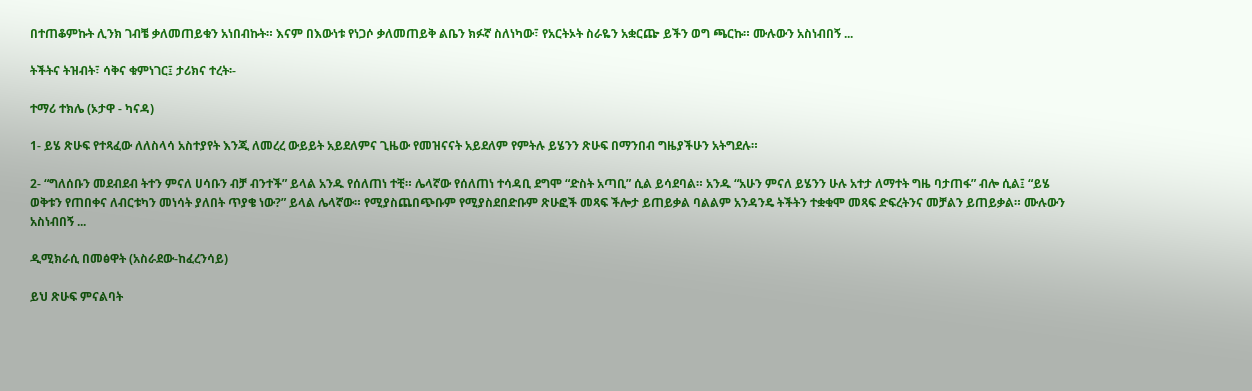በተጠቆምኩት ሊንክ ገብቼ ቃለመጠይቁን አነበብኩት። እናም በእውነቱ የነጋሶ ቃለመጠይቅ ልቤን ክፉኛ ስለነካው፣ የአርትኦት ስራዬን አቋርጬ ይችን ወግ ጫርኩ። ሙሉውን አስነብበኝ ...

ትችትና ትዝብት፣ ሳቅና ቁምነገር፤ ታሪክና ተረት፡-

ተማሪ ተክሌ (ኦታዋ - ካናዳ)

1- ይሄ ጽሁፍ የተጻፈው ለለስላሳ አስተያየት እንጂ ለመረረ ውይይት አይደለምና ጊዜው የመዝናናት አይደለም የምትሉ ይሄንን ጽሁፍ በማንበብ ግዜያችሁን አትግደሉ።

2- “ግለሰቡን መደብደብ ትተን ምናለ ሀሳቡን ብቻ ብንተች” ይላል አንዱ የሰለጠነ ተቺ። ሌላኛው የሰለጠነ ተሳዳቢ ደግሞ “ድስት አጣቢ” ሲል ይሳደባል። አንዱ “አሁን ምናለ ይሄንን ሁሉ አተታ ለማተት ግዜ ባታጠፋ” ብሎ ሲል፤ “ይሄ ወቅቱን የጠበቀና ለብርቱካን መነሳት ያለበት ጥያቄ ነው?” ይላል ሌላኛው። የሚያስጨበጭቡም የሚያስደበድቡም ጽሁፎች መጻፍ ችሎታ ይጠይቃል ባልልም አንዳንዴ ትችትን ተቋቁሞ መጻፍ ድፍረትንና መቻልን ይጠይቃል። ሙሉውን አስነብበኝ ...

ዲሚክራሲ በመፅዋት (አስራደው-ከፈረንሳይ)

ይህ ጽሁፍ ምናልባት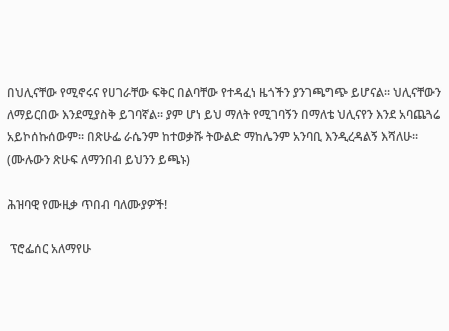በህሊናቸው የሚኖሩና የሀገራቸው ፍቅር በልባቸው የተዳፈነ ዜጎችን ያንገጫግጭ ይሆናል። ህሊናቸውን ለማይርበው እንደሚያስቅ ይገባኛል። ያም ሆነ ይህ ማለት የሚገባኝን በማለቴ ህሊናየን እንደ አባጨጓሬ አይኮሰኩሰውም። በጽሁፌ ራሴንም ከተወቃሹ ትውልድ ማከሌንም አንባቢ እንዲረዳልኝ እሻለሁ። (ሙሉውን ጽሁፍ ለማንበብ ይህንን ይጫኑ)

ሕዝባዊ የሙዚቃ ጥበብ ባለሙያዎች!

 ፕሮፌሰር አለማየሁ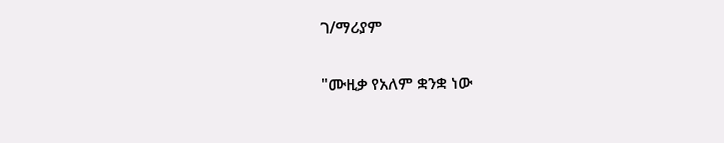ገ/ማሪያም

"ሙዚቃ የአለም ቋንቋ ነው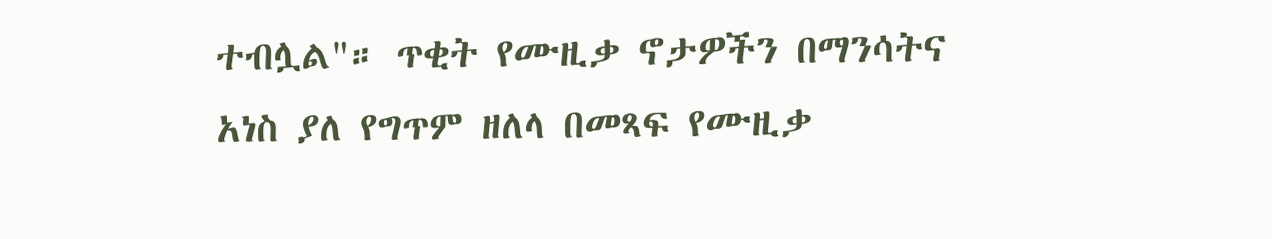ተብሏል"። ጥቂት የሙዚቃ ኖታዎችን በማንሳትና አነስ ያለ የግጥም ዘለላ በመጻፍ የሙዚቃ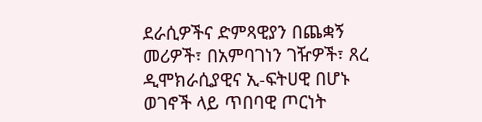ደራሲዎችና ድምጻዊያን በጨቋኝ መሪዎች፣ በአምባገነን ገዥዎች፣ ጸረ ዲሞክራሲያዊና ኢ-ፍትሀዊ በሆኑ ወገኖች ላይ ጥበባዊ ጦርነት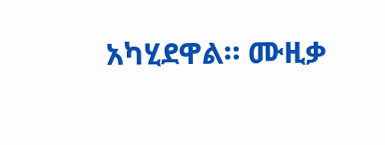አካሂደዋል። ሙዚቃ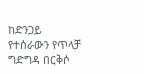ከድንጋይ የተሰራውን የጥላቻ ግድግዳ በርቅሶ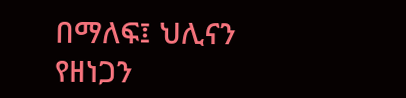በማለፍ፤ ህሊናን የዘነጋን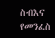ስብእና የመንፈስ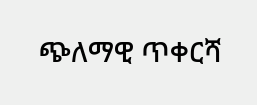ጭለማዊ ጥቀርሻ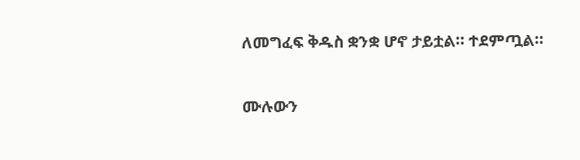ለመግፈፍ ቅዱስ ቋንቋ ሆኖ ታይቷል። ተደምጧል።

ሙሉውን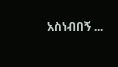አስነብበኝ ...